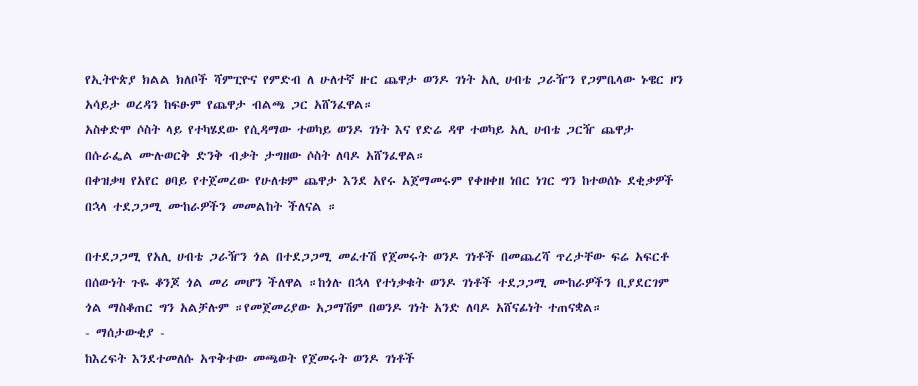የኢትዮጵያ ክልል ክለቦች ሻምፒዮና የምድብ ለ ሁለተኛ ዙር ጨዋታ ወንዶ ገነት አሊ ሀብቴ ጋራዥን የጋምቤላው ኑዌር ዞን አሳይታ ወረዳን ከፍፁም የጨዋታ ብልጫ ጋር አሸንፈዋል።
አስቀድሞ ሶስት ላይ የተካሄደው የሲዳማው ተወካይ ወንዶ ገነት እና የድሬ ዳዋ ተወካይ አሊ ሀብቴ ጋርዥ ጨዋታ በሱራፌል ሙሉወርቅ ድንቅ ብቃት ታግዘው ሶስት ለባዶ አሸንፈዋል።
በቀዝቃዛ የአየር ፀባይ የተጀመረው የሁለቱም ጨዋታ እንደ አየሩ አጀማመሩም የቀዘቀዘ ነበር ነገር ግን ከተወሰኑ ደቂቃዎች በኋላ ተደጋጋሚ ሙከራዎችን መመልከት ችለናል ።

በተደጋጋሚ የአሊ ሀብቴ ጋራዥን ጎል በተደጋጋሚ መፈተሽ የጀመሩት ወንዶ ገነቶች በመጨረሻ ጥረታቸው ፍሬ አፍርቶ በሰውነት ጉዬ ቆንጆ ጎል መሪ መሆን ችለዋል ።ከጎሉ በኋላ የተነቃቁት ወንዶ ገነቶች ተደጋጋሚ ሙከራዎችን ቢያደርገም ጎል ማስቆጠር ግን አልቻሉም ።የመጀመሪያው አጋማሽም በወንዶ ገነት አንድ ለባዶ አሸናፊነት ተጠናቋል።
- ማሰታውቂያ -
ከእረፍት እንደተመለሱ አጥቅተው መጫወት የጀመሩት ወንዶ ገነቶች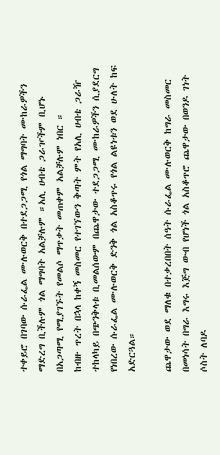ተቀይሮ በገባው ሱራፌል ሙሉወርቅ በተደጋጋሚ የጎል ማግባት ሙከራዎችን ማድረግ ቢችሉም ጎል ማግባት አልቻሉም ።አሊ ሀብቴ ጋራዦችም ቢሆኑ በአጋጣሚ የሚያገኙት የመልሶ ማጥቃት መጠቀም አልቻሉም ነበር ።
ከብዙ ጥረት በኋላ ከቀኝ መስመር የተገኘውን ቅጣት ምት የአሊ ሀብቴ ጋራዥ ተከላካይ በጭንቅላቱ ቢመልሰውም በጨዋታው ተደጋጋሚ ሙከራዎችን ሲያደርግ የነበረው ሱራፌል ሙሉወርቅ ድንቅ ጎል አስቆጥሩ የጎል ልዩነቱን ወደ ሁለት ከፍ አድርጓል።

ጨዋታው ወደ ማለቁ በተቃረበበት ሰዓት ሱራፌል ሙሉወርቅ ከግራ መስመር በመነሳት በግራ እግሩ እጅግ ውብ የሆነች ጎል አስቆጥሮ ጨዋታው በወንዶ ገነት ሶስት ለባዶ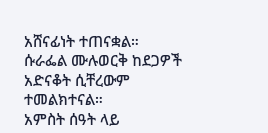አሸናፊነት ተጠናቋል።
ሱራፌል ሙሉወርቅ ከደጋዎች አድናቆት ሲቸረውም ተመልክተናል።
አምስት ሰዓት ላይ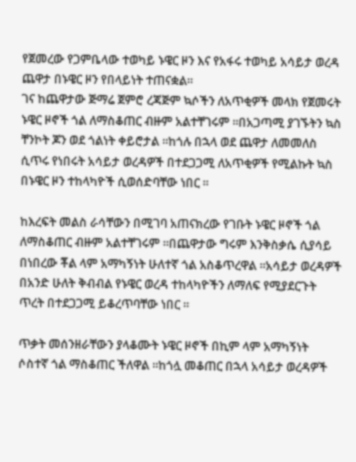የጀመረው የጋምቤላው ተወካይ ኑዌር ዞን እና የአፋሩ ተወካይ አሳይታ ወረዳ ጨዋታ በኑዌር ዞን የበላይነት ተጠናቋል።
ገና ከጨዋታው ጅማሬ ጀምሮ ረጃጅም ኳሶችን ለአጥቂዎች መላክ የጀመሩት ኑዌር ዞኖች ጎል ለማስቆጠር ብዙም አልተቸገሩም ።በአጋጣሚ ያገኙትን ኳስ ቸንኮት ጆን ወደ ጎልነት ቀይሮታል ።ከጎሉ በኋላ ወደ ጨዋታ ለመመለስ ሲጥሩ የነበሩት አሳይታ ወረዳዎች በተደጋጋሚ ለአጥቂዎች የሚልኩት ኳስ በኑዌር ዞን ተከላካዮች ሲወሰድባቸው ነበር ።

ከእረፍት መልስ ራሳቸውን በሚገባ አጠናክረው የገቡት ኑዌር ዞኖች ጎል ለማስቆጠር ብዙም አልተቸገሩም ።በጨዋታው ግሩም እንቅስቃሴ ሲያሳይ በነበረው ቾል ላም አማካኝነት ሁለተኛ ጎል አስቆጥረዋል ።አሳይታ ወረዳዎች በአንድ ሁለት ቅብብል የኑዌር ወረዳ ተከላካዮችን ለማለፍ የሚያደርጉት ጥረት በተደጋጋሚ ይቆረጥባቸው ነበር ።

ጥቃት መሰንዘራቸውን ያላቆሙት ኑዌር ዞኖች በኪም ላም አማካኝነት ሶስተኛ ጎል ማስቆጠር ችለዋል ።ከጎሏ መቆጠር በኋላ አሳይታ ወረዳዎች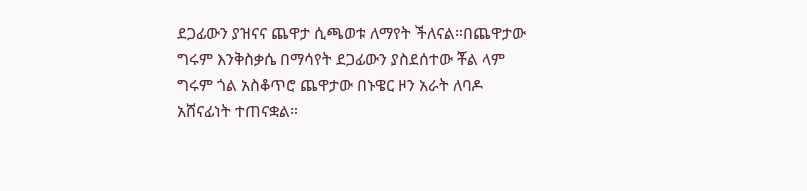ደጋፊውን ያዝናና ጨዋታ ሲጫወቱ ለማየት ችለናል።በጨዋታው ግሩም እንቅስቃሴ በማሳየት ደጋፊውን ያስደሰተው ቾል ላም ግሩም ጎል አስቆጥሮ ጨዋታው በኑዌር ዞን አራት ለባዶ አሸናፊነት ተጠናቋል።